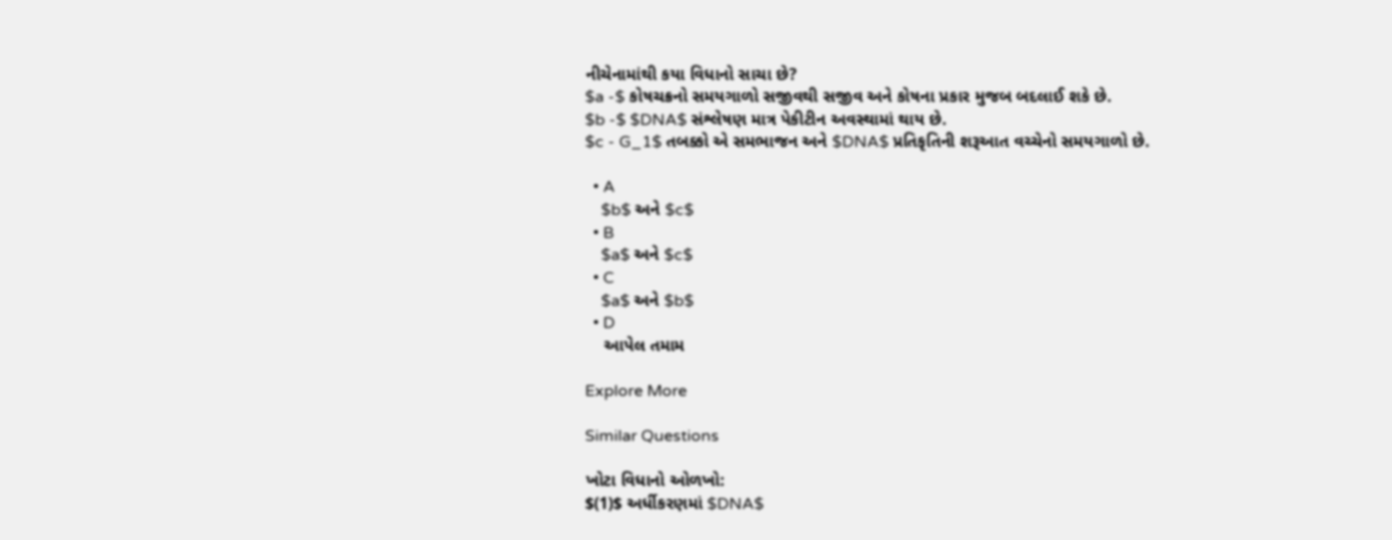નીચેનામાંથી કયા વિધાનો સાચા છે?
$a -$ કોષચક્રનો સમયગાળો સજીવથી સજીવ અને કોષના પ્રકાર મુજબ બદલાઈ શકે છે.
$b -$ $DNA$ સંશ્લેષણ માત્ર પેકીટીન અવસ્થામાં થાય છે.
$c - G_1$ તબક્કો એ સમભાજન અને $DNA$ પ્રતિકૃતિની શરૂઆત વચ્ચેનો સમયગાળો છે.

  • A
    $b$ અને $c$
  • B
    $a$ અને $c$
  • C
    $a$ અને $b$
  • D
    આપેલ તમામ

Explore More

Similar Questions

ખોટા વિધાનો ઓળખો:
$(1)$ અર્ધીકરણમાં $DNA$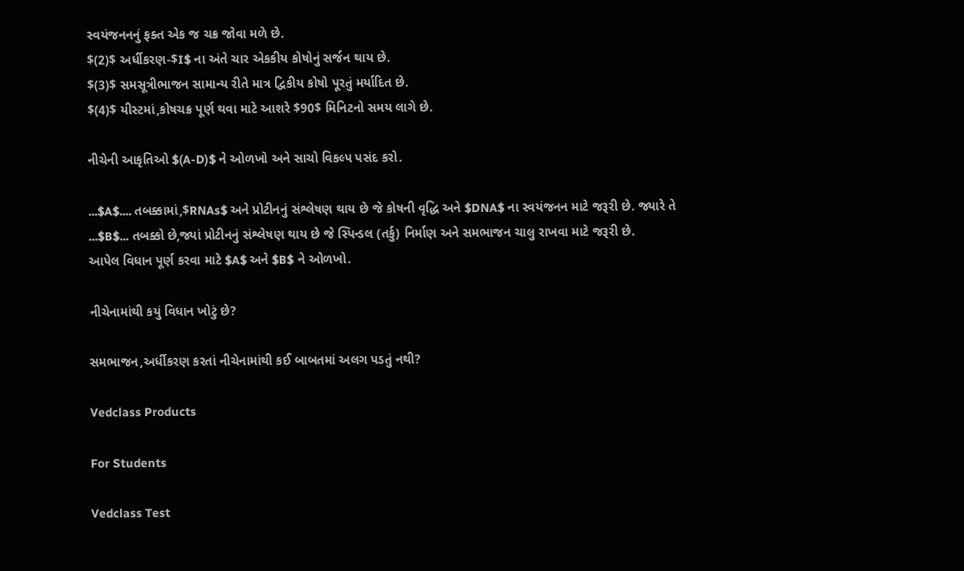સ્વયંજનનનું ફક્ત એક જ ચક્ર જોવા મળે છે.
$(2)$ અર્ધીકરણ-$I$ ના અંતે ચાર એકકીય કોષોનું સર્જન થાય છે.
$(3)$ સમસૂત્રીભાજન સામાન્ય રીતે માત્ર દ્વિકીય કોષો પૂરતું મર્યાદિત છે.
$(4)$ યીસ્ટમાં,કોષચક્ર પૂર્ણ થવા માટે આશરે $90$ મિનિટનો સમય લાગે છે.

નીચેની આકૃતિઓ $(A-D)$ ને ઓળખો અને સાચો વિકલ્પ પસંદ કરો.

...$A$.... તબક્કામાં,$RNAs$ અને પ્રોટીનનું સંશ્લેષણ થાય છે જે કોષની વૃદ્ધિ અને $DNA$ ના સ્વયંજનન માટે જરૂરી છે. જ્યારે તે ...$B$... તબક્કો છે,જ્યાં પ્રોટીનનું સંશ્લેષણ થાય છે જે સ્પિન્ડલ (તર્કુ) નિર્માણ અને સમભાજન ચાલુ રાખવા માટે જરૂરી છે.
આપેલ વિધાન પૂર્ણ કરવા માટે $A$ અને $B$ ને ઓળખો.

નીચેનામાંથી કયું વિધાન ખોટું છે?

સમભાજન,અર્ધીકરણ કરતાં નીચેનામાંથી કઈ બાબતમાં અલગ પડતું નથી?

Vedclass Products

For Students

Vedclass Test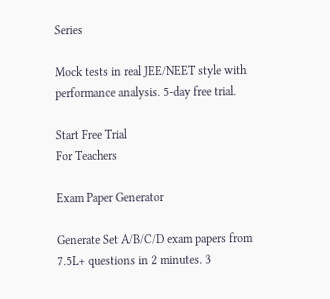Series

Mock tests in real JEE/NEET style with performance analysis. 5-day free trial.

Start Free Trial
For Teachers

Exam Paper Generator

Generate Set A/B/C/D exam papers from 7.5L+ questions in 2 minutes. 3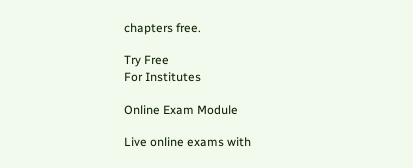chapters free.

Try Free
For Institutes

Online Exam Module

Live online exams with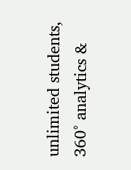unlimited students, 360° analytics &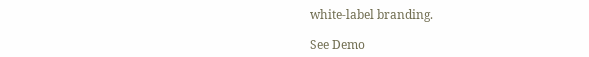white-label branding.

See Demo